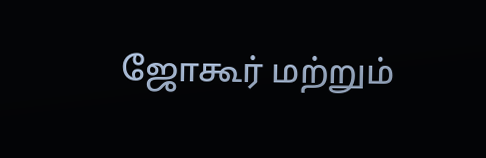ஜோகூர் மற்றும்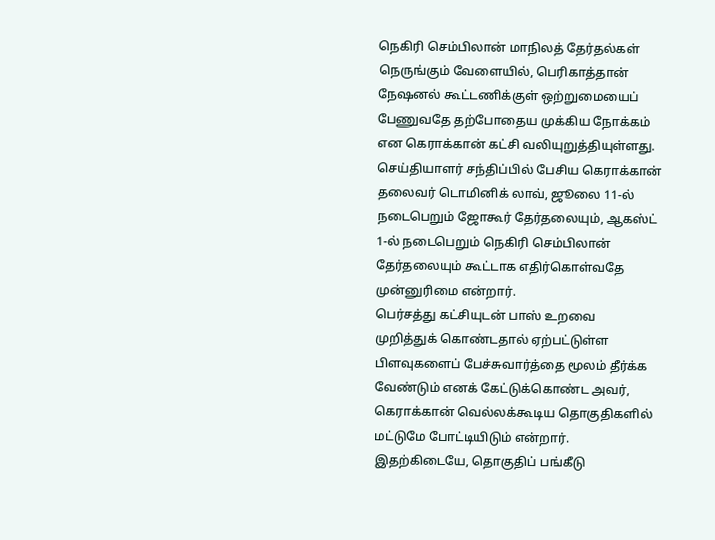நெகிரி செம்பிலான் மாநிலத் தேர்தல்கள் நெருங்கும் வேளையில், பெரிகாத்தான் நேஷனல் கூட்டணிக்குள் ஒற்றுமையைப் பேணுவதே தற்போதைய முக்கிய நோக்கம் என கெராக்கான் கட்சி வலியுறுத்தியுள்ளது.
செய்தியாளர் சந்திப்பில் பேசிய கெராக்கான் தலைவர் டொமினிக் லாவ், ஜூலை 11-ல் நடைபெறும் ஜோகூர் தேர்தலையும், ஆகஸ்ட் 1-ல் நடைபெறும் நெகிரி செம்பிலான் தேர்தலையும் கூட்டாக எதிர்கொள்வதே முன்னுரிமை என்றார்.
பெர்சத்து கட்சியுடன் பாஸ் உறவை முறித்துக் கொண்டதால் ஏற்பட்டுள்ள பிளவுகளைப் பேச்சுவார்த்தை மூலம் தீர்க்க வேண்டும் எனக் கேட்டுக்கொண்ட அவர், கெராக்கான் வெல்லக்கூடிய தொகுதிகளில் மட்டுமே போட்டியிடும் என்றார். இதற்கிடையே, தொகுதிப் பங்கீடு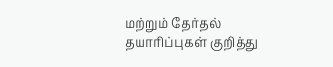மற்றும் தேர்தல் தயாரிப்புகள் குறித்து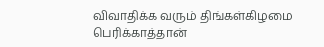விவாதிக்க வரும் திங்கள்கிழமை பெரிக்காத்தான்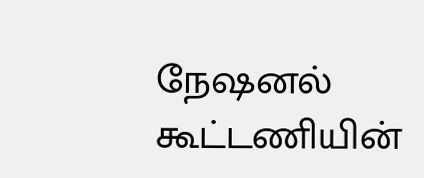நேஷனல் கூட்டணியின்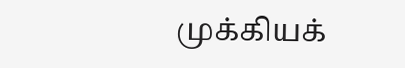முக்கியக்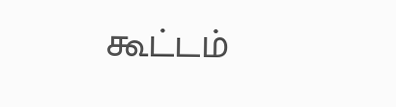கூட்டம்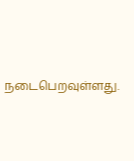நடைபெறவுள்ளது.